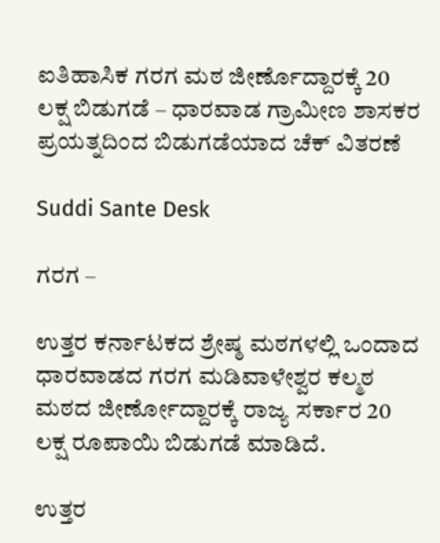ಐತಿಹಾಸಿಕ ಗರಗ ಮಠ ಜೀರ್ಣೊದ್ದಾರಕ್ಕೆ 20 ಲಕ್ಷ ಬಿಡುಗಡೆ – ಧಾರವಾಡ ಗ್ರಾಮೀಣ ಶಾಸಕರ ಪ್ರಯತ್ನದಿಂದ ಬಿಡುಗಡೆಯಾದ ಚೆಕ್ ವಿತರಣೆ

Suddi Sante Desk

ಗರಗ –

ಉತ್ತರ ಕರ್ನಾಟಕದ ಶ್ರೇಷ್ಠ ಮಠಗಳಲ್ಲಿ ಒಂದಾದ ಧಾರವಾಡದ ಗರಗ ಮಡಿವಾಳೇಶ್ವರ ಕಲ್ಮಠ ಮಠದ ಜೀರ್ಣೋದ್ದಾರಕ್ಕೆ ರಾಜ್ಯ ಸರ್ಕಾರ 20 ಲಕ್ಷ ರೂಪಾಯಿ ಬಿಡುಗಡೆ ಮಾಡಿದೆ.

ಉತ್ತರ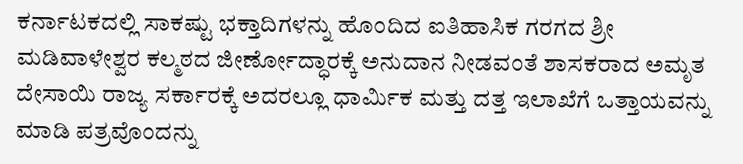ಕರ್ನಾಟಕದಲ್ಲಿ ಸಾಕಷ್ಟು ಭಕ್ತಾದಿಗಳನ್ನು ಹೊಂದಿದ ಐತಿಹಾಸಿಕ ಗರಗದ ಶ್ರೀ ಮಡಿವಾಳೇಶ್ವರ ಕಲ್ಮಠದ ಜೀರ್ಣೋದ್ಧಾರಕ್ಕೆ ಅನುದಾನ ನೀಡವಂತೆ ಶಾಸಕರಾದ ಅಮೃತ ದೇಸಾಯಿ ರಾಜ್ಯ ಸರ್ಕಾರಕ್ಕೆ ಅದರಲ್ಲೂ ಧಾರ್ಮಿಕ ಮತ್ತು ದತ್ತ ಇಲಾಖೆಗೆ ಒತ್ತಾಯವನ್ನು ಮಾಡಿ ಪತ್ರವೊಂದನ್ನು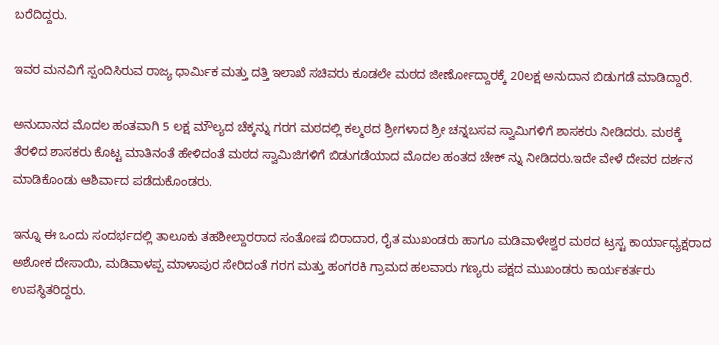ಬರೆದಿದ್ದರು.

ಇವರ ಮನವಿಗೆ ಸ್ಪಂದಿಸಿರುವ ರಾಜ್ಯ ಧಾರ್ಮಿಕ ಮತ್ತು ದತ್ತಿ ಇಲಾಖೆ ಸಚಿವರು ಕೂಡಲೇ ಮಠದ ಜೀರ್ಣೋದ್ದಾರಕ್ಕೆ 20ಲಕ್ಷ ಅನುದಾನ ಬಿಡುಗಡೆ ಮಾಡಿದ್ದಾರೆ.

ಅನುದಾನದ ಮೊದಲ ಹಂತವಾಗಿ 5 ಲಕ್ಷ ಮೌಲ್ಯದ ಚೆಕ್ಕನ್ನು ಗರಗ ಮಠದಲ್ಲಿ ಕಲ್ಮಠದ ಶ್ರೀಗಳಾದ ಶ್ರೀ ಚನ್ನಬಸವ ಸ್ವಾಮಿಗಳಿಗೆ ಶಾಸಕರು ನೀಡಿದರು. ಮಠಕ್ಕೆ ತೆರಳಿದ ಶಾಸಕರು ಕೊಟ್ಟ ಮಾತಿನಂತೆ ಹೇಳಿದಂತೆ ಮಠದ ಸ್ವಾಮಿಜಿಗಳಿಗೆ ಬಿಡುಗಡೆಯಾದ ಮೊದಲ ಹಂತದ ಚೇಕ್ ನ್ನು ನೀಡಿದರು.ಇದೇ ವೇಳೆ ದೇವರ ದರ್ಶನ ಮಾಡಿಕೊಂಡು ಆಶಿರ್ವಾದ ಪಡೆದುಕೊಂಡರು.

ಇನ್ನೂ ಈ ಒಂದು ಸಂದರ್ಭದಲ್ಲಿ ತಾಲೂಕು ತಹಶೀಲ್ದಾರರಾದ ಸಂತೋಷ ಬಿರಾದಾರ, ರೈತ ಮುಖಂಡರು ಹಾಗೂ ಮಡಿವಾಳೇಶ್ವರ ಮಠದ ಟ್ರಸ್ಟ ಕಾರ್ಯಾಧ್ಯಕ್ಷರಾದ ಅಶೋಕ ದೇಸಾಯಿ, ಮಡಿವಾಳಪ್ಪ ಮಾಳಾಪುರ ಸೇರಿದಂತೆ ಗರಗ ಮತ್ತು ಹಂಗರಕಿ ಗ್ರಾಮದ ಹಲವಾರು ಗಣ್ಯರು ಪಕ್ಷದ ಮುಖಂಡರು ಕಾರ್ಯಕರ್ತರು ಉಪಸ್ಥಿತರಿದ್ದರು.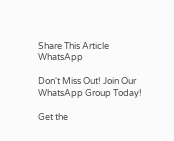Share This Article
WhatsApp

Don't Miss Out! Join Our WhatsApp Group Today!

Get the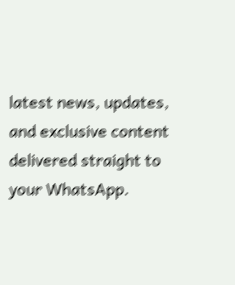latest news, updates, and exclusive content delivered straight to your WhatsApp.